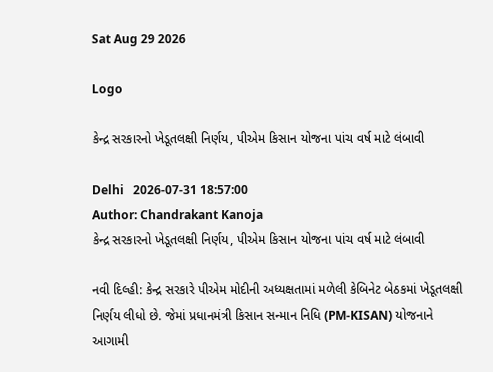Sat Aug 29 2026

Logo

કેન્દ્ર સરકારનો ખેડૂતલક્ષી નિર્ણય, પીએમ કિસાન યોજના પાંચ વર્ષ માટે લંબાવી

Delhi   2026-07-31 18:57:00
Author: Chandrakant Kanoja
કેન્દ્ર સરકારનો ખેડૂતલક્ષી નિર્ણય, પીએમ કિસાન યોજના પાંચ વર્ષ માટે લંબાવી

નવી દિલ્હી: કેન્દ્ર સરકારે પીએમ મોદીની અધ્યક્ષતામાં મળેલી કેબિનેટ બેઠકમાં ખેડૂતલક્ષી નિર્ણય લીધો છે. જેમાં પ્રધાનમંત્રી કિસાન સન્માન નિધિ (PM-KISAN) યોજનાને આગામી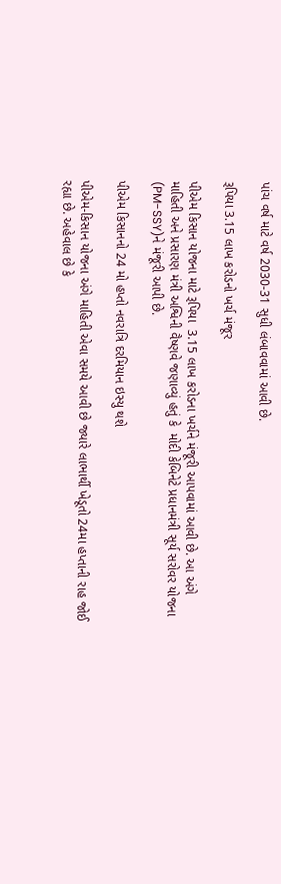પાંચ વર્ષ માટે વર્ષ 2030-31 સુધી લંબાવવામાં આવી છે.

રૂપિયા 3.15 લાખ કરોડનો ખર્ચ મંજૂર

પીએમ કિસાન યોજના માટે રૂપિયા  3.15 લાખ કરોડના ખર્ચને મંજૂરી આપવામાં આવી છે. આ અંગે  માહિતી અને પ્રસારણ મંત્રી અશ્વિની વૈષ્ણવે જણાવ્યું હતું કે  મોદી કેબિનેટે પ્રધાનમંત્રી સૂર્ય સરોવર યોજના (PM-SSY)ને મંજૂરી આપી છે.

પીએમ કિસાનનો 24 મો હપ્તો નવરાત્રિ દરમિયાન ઇસ્યુ થશે

પીએમ-કિસાન યોજના અંગે માહિતી એવા સમયે આવી છે જ્યારે લાભાર્થી ખેડૂતો 24મા હપ્તાની રાહ જોઈ રહ્યા છે. અહેવાલ છે કે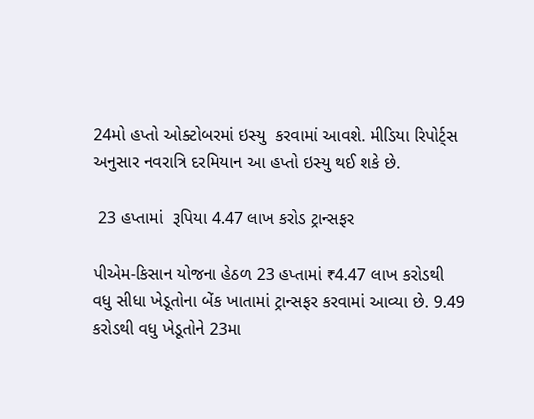24મો હપ્તો ઓક્ટોબરમાં ઇસ્યુ  કરવામાં આવશે. મીડિયા રિપોર્ટ્સ અનુસાર નવરાત્રિ દરમિયાન આ હપ્તો ઇસ્યુ થઈ શકે છે.

 23 હપ્તામાં  રૂપિયા 4.47 લાખ કરોડ ટ્રાન્સફર

પીએમ-કિસાન યોજના હેઠળ 23 હપ્તામાં ₹4.47 લાખ કરોડથી વધુ સીધા ખેડૂતોના બેંક ખાતામાં ટ્રાન્સફર કરવામાં આવ્યા છે. 9.49 કરોડથી વધુ ખેડૂતોને 23મા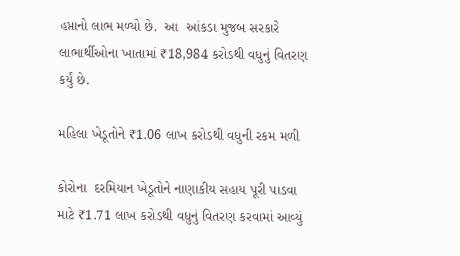હપ્તાનો લાભ મળ્યો છે.  આ  આંકડા મુજબ સરકારે લાભાર્થીઓના ખાતામાં ₹18,984 કરોડથી વધુનું વિતરણ કર્યું છે.

મહિલા ખેડૂતોને ₹1.06 લાખ કરોડથી વધુની રકમ મળી

કોરોના  દરમિયાન ખેડૂતોને નાણાકીય સહાય પૂરી પાડવા માટે ₹1.71 લાખ કરોડથી વધુનું વિતરણ કરવામાં આવ્યું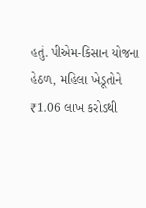હતું. પીએમ-કિસાન યોજના હેઠળ, મહિલા ખેડૂતોને ₹1.06 લાખ કરોડથી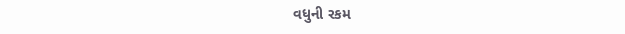વધુની રકમ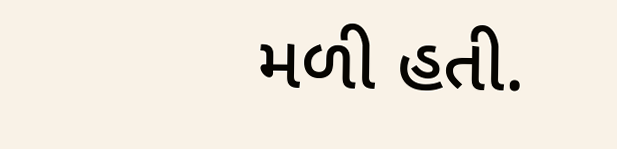મળી હતી.